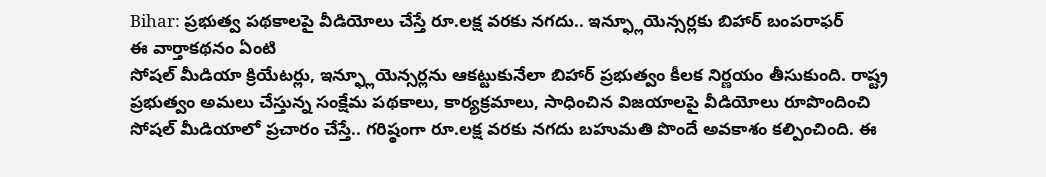Bihar: ప్రభుత్వ పథకాలపై వీడియోలు చేస్తే రూ.లక్ష వరకు నగదు.. ఇన్ఫ్లూయెన్సర్లకు బిహార్ బంపరాఫర్
ఈ వార్తాకథనం ఏంటి
సోషల్ మీడియా క్రియేటర్లు, ఇన్ఫ్లూయెన్సర్లను ఆకట్టుకునేలా బిహార్ ప్రభుత్వం కీలక నిర్ణయం తీసుకుంది. రాష్ట్ర ప్రభుత్వం అమలు చేస్తున్న సంక్షేమ పథకాలు, కార్యక్రమాలు, సాధించిన విజయాలపై వీడియోలు రూపొందించి సోషల్ మీడియాలో ప్రచారం చేస్తే.. గరిష్ఠంగా రూ.లక్ష వరకు నగదు బహుమతి పొందే అవకాశం కల్పించింది. ఈ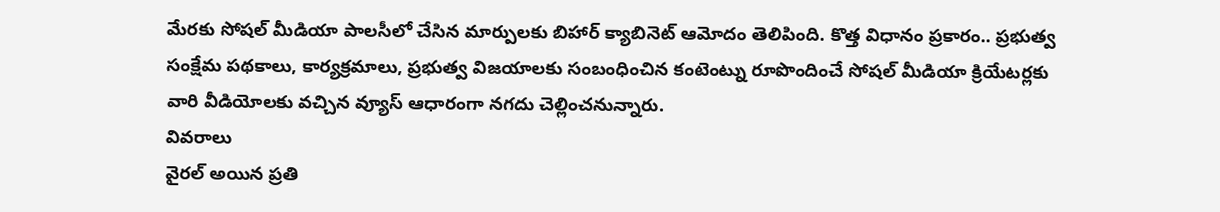మేరకు సోషల్ మీడియా పాలసీలో చేసిన మార్పులకు బిహార్ క్యాబినెట్ ఆమోదం తెలిపింది. కొత్త విధానం ప్రకారం.. ప్రభుత్వ సంక్షేమ పథకాలు, కార్యక్రమాలు, ప్రభుత్వ విజయాలకు సంబంధించిన కంటెంట్ను రూపొందించే సోషల్ మీడియా క్రియేటర్లకు వారి వీడియోలకు వచ్చిన వ్యూస్ ఆధారంగా నగదు చెల్లించనున్నారు.
వివరాలు
వైరల్ అయిన ప్రతి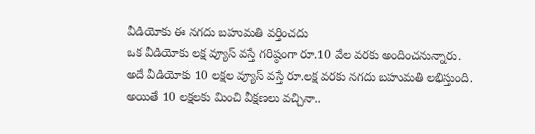వీడియోకు ఈ నగదు బహుమతి వర్తించదు
ఒక వీడియోకు లక్ష వ్యూస్ వస్తే గరిష్ఠంగా రూ.10 వేల వరకు అందించనున్నారు.
అదే వీడియోకు 10 లక్షల వ్యూస్ వస్తే రూ.లక్ష వరకు నగదు బహుమతి లభిస్తుంది.
అయితే 10 లక్షలకు మించి వీక్షణలు వచ్చినా..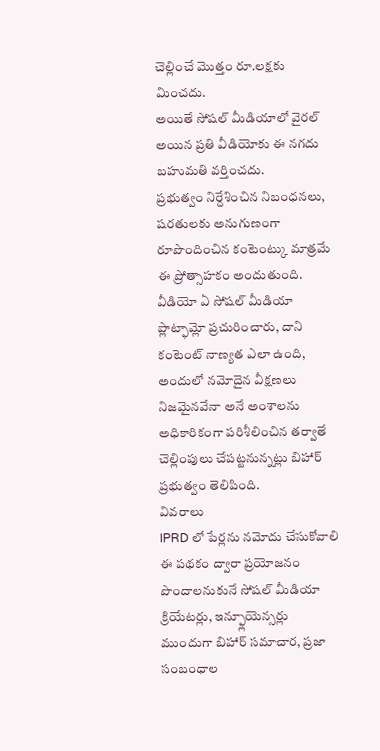చెల్లించే మొత్తం రూ.లక్షకు మించదు.
అయితే సోషల్ మీడియాలో వైరల్ అయిన ప్రతి వీడియోకు ఈ నగదు బహుమతి వర్తించదు.
ప్రభుత్వం నిర్దేశించిన నిబంధనలు, షరతులకు అనుగుణంగా రూపొందించిన కంటెంట్కు మాత్రమే ఈ ప్రోత్సాహకం అందుతుంది.
వీడియో ఏ సోషల్ మీడియా ప్లాట్ఫామ్లో ప్రచురించారు, దాని కంటెంట్ నాణ్యత ఎలా ఉంది, అందులో నమోదైన వీక్షణలు నిజమైనవేనా అనే అంశాలను అధికారికంగా పరిశీలించిన తర్వాతే చెల్లింపులు చేపట్టనున్నట్లు బిహార్ ప్రభుత్వం తెలిపింది.
వివరాలు
IPRD లో పేర్లను నమోదు చేసుకోవాలి
ఈ పథకం ద్వారా ప్రయోజనం పొందాలనుకునే సోషల్ మీడియా క్రియేటర్లు, ఇన్ఫ్లూయెన్సర్లు ముందుగా బిహార్ సమాచార, ప్రజా సంబంధాల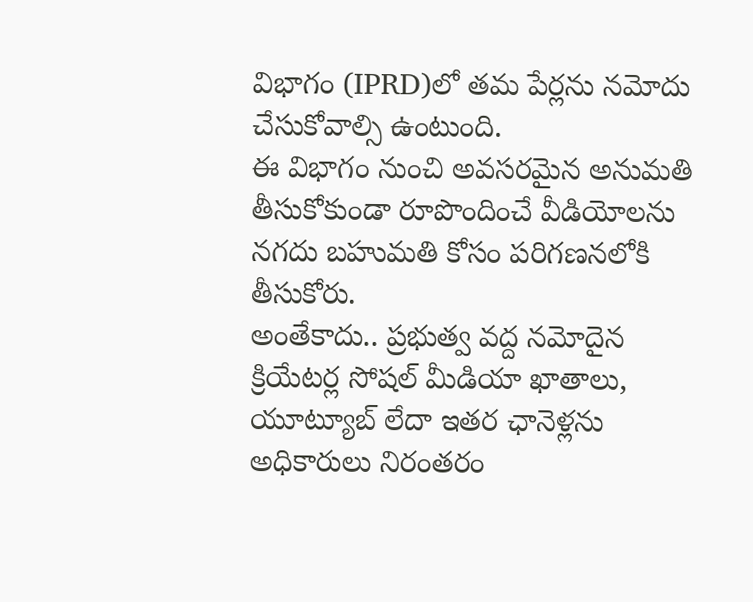విభాగం (IPRD)లో తమ పేర్లను నమోదు చేసుకోవాల్సి ఉంటుంది.
ఈ విభాగం నుంచి అవసరమైన అనుమతి తీసుకోకుండా రూపొందించే వీడియోలను నగదు బహుమతి కోసం పరిగణనలోకి తీసుకోరు.
అంతేకాదు.. ప్రభుత్వ వద్ద నమోదైన క్రియేటర్ల సోషల్ మీడియా ఖాతాలు, యూట్యూబ్ లేదా ఇతర ఛానెళ్లను అధికారులు నిరంతరం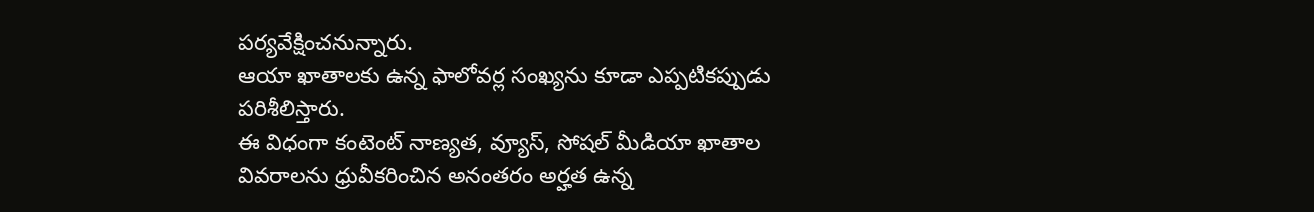పర్యవేక్షించనున్నారు.
ఆయా ఖాతాలకు ఉన్న ఫాలోవర్ల సంఖ్యను కూడా ఎప్పటికప్పుడు పరిశీలిస్తారు.
ఈ విధంగా కంటెంట్ నాణ్యత, వ్యూస్, సోషల్ మీడియా ఖాతాల వివరాలను ధ్రువీకరించిన అనంతరం అర్హత ఉన్న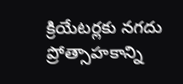క్రియేటర్లకు నగదు ప్రోత్సాహకాన్ని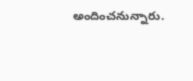అందించనున్నారు.